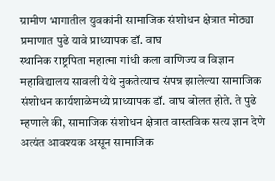ग्रामीण भागातील युवकांनी सामाजिक संशोधन क्षेत्रात मोठ्या प्रमाणात पुढे यावे प्राध्यापक डॉ. वाघ
स्थानिक राष्ट्रपिता महात्मा गांधी कला वाणिज्य व विज्ञान महाविद्यालय सावली येथे नुकतेत्याच संपन्न झालेल्या सामाजिक संशोधन कार्यशाळेमध्ये प्राध्यापक डॉ. वाघ बोलत होते. ते पुढे म्हणाले की, सामाजिक संशोधन क्षेत्रात वास्तविक सत्य ज्ञान देणे अत्यंत आवश्यक असून सामाजिक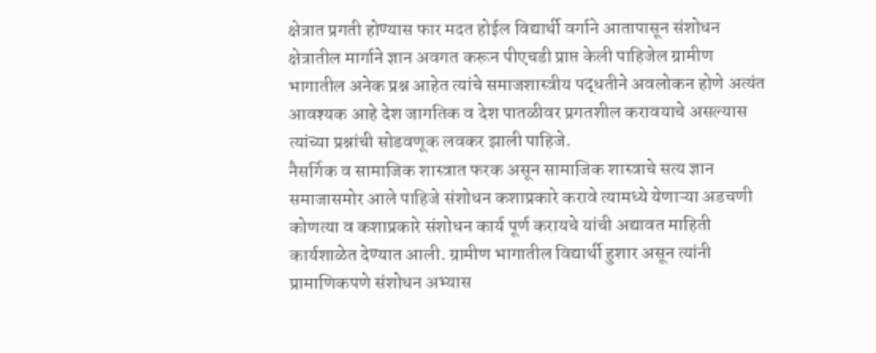क्षेत्रात प्रगती होण्यास फार मदत होईल विद्यार्थी वर्गाने आतापासून संशोधन क्षेत्रातील मार्गाने ज्ञान अवगत करून पीएचडी प्राप्त केली पाहिजेल ग्रामीण भागातील अनेक प्रश्न आहेत त्यांचे समाजशास्त्रीय पद्धतीने अवलोकन होणे अत्यंत आवश्यक आहे देश जागतिक व देश पातळीवर प्रगतशील करावयाचे असल्यास त्यांच्या प्रश्नांची सोडवणूक लवकर झाली पाहिजे.
नैसर्गिक व सामाजिक शास्त्रात फरक असून सामाजिक शास्त्राचे सत्य ज्ञान समाजासमोर आले पाहिजे संशोधन कशाप्रकारे करावे त्यामध्ये येणाऱ्या अडचणी कोणत्या व कशाप्रकारे संशोधन कार्य पूर्ण करायचे यांची अद्यावत माहिती कार्यशाळेत देण्यात आली. ग्रामीण भागातील विद्यार्थी हुशार असून त्यांनी प्रामाणिकपणे संशोधन अभ्यास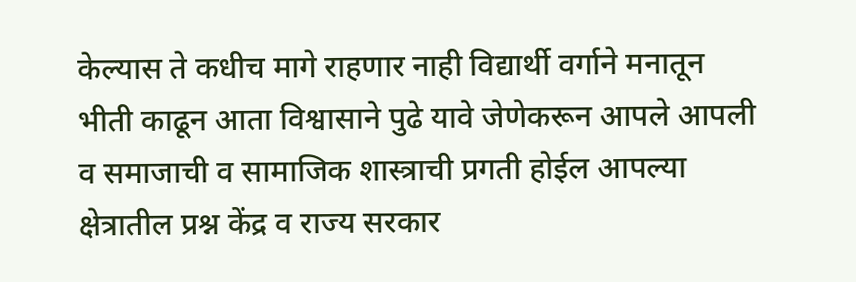केल्यास ते कधीच मागे राहणार नाही विद्यार्थी वर्गाने मनातून भीती काढून आता विश्वासाने पुढे यावे जेणेकरून आपले आपली व समाजाची व सामाजिक शास्त्राची प्रगती होईल आपल्या क्षेत्रातील प्रश्न केंद्र व राज्य सरकार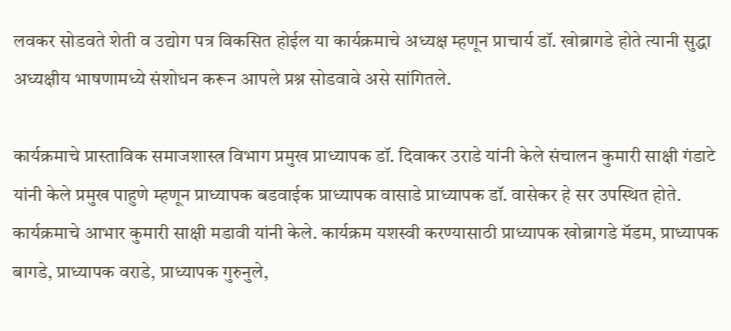लवकर सोडवते शेती व उद्योग पत्र विकसित होईल या कार्यक्रमाचे अध्यक्ष म्हणून प्राचार्य डॉ. खोब्रागडे होते त्यानी सुद्धा अध्यक्षीय भाषणामध्ये संशोधन करून आपले प्रश्न सोडवावे असे सांगितले.

कार्यक्रमाचे प्रास्ताविक समाजशास्त्र विभाग प्रमुख प्राध्यापक डॉ. दिवाकर उराडे यांनी केले संचालन कुमारी साक्षी गंडाटे यांनी केले प्रमुख पाहुणे म्हणून प्राध्यापक बडवाईक प्राध्यापक वासाडे प्राध्यापक डॉ. वासेकर हे सर उपस्थित होते.
कार्यक्रमाचे आभार कुमारी साक्षी मडावी यांनी केले. कार्यक्रम यशस्वी करण्यासाठी प्राध्यापक खोब्रागडे मॅडम, प्राध्यापक बागडे, प्राध्यापक वराडे, प्राध्यापक गुरुनुले,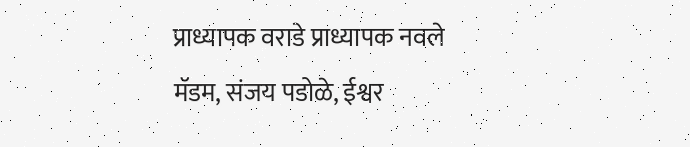प्राध्यापक वराडे प्राध्यापक नवले मॅडम, संजय पडोळे, ईश्वर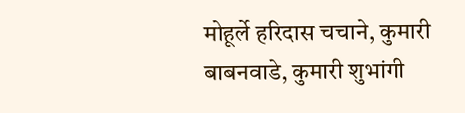मोहूर्ले हरिदास चचाने, कुमारी बाबनवाडे, कुमारी शुभांगी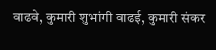वाढवे, कुमारी शुभांगी वाढई, कुमारी संकर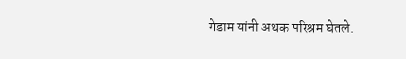गेडाम यांनी अथक परिश्रम घेतले.